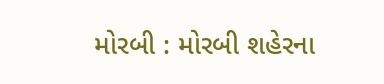મોરબી : મોરબી શહેરના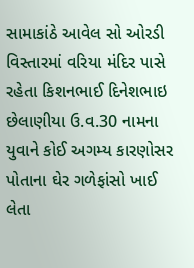સામાકાંઠે આવેલ સો ઓરડી વિસ્તારમાં વરિયા મંદિર પાસે રહેતા કિશનભાઈ દિનેશભાઇ છેલાણીયા ઉ.વ.30 નામના યુવાને કોઈ અગમ્ય કારણોસર પોતાના ઘેર ગળેફાંસો ખાઈ લેતા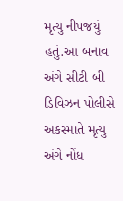મૃત્યુ નીપજયું હતું.આ બનાવ અંગે સીટી બી ડિવિઝન પોલીસે અકસ્માતે મૃત્યુ અંગે નોંધ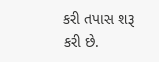કરી તપાસ શરૂ કરી છે.